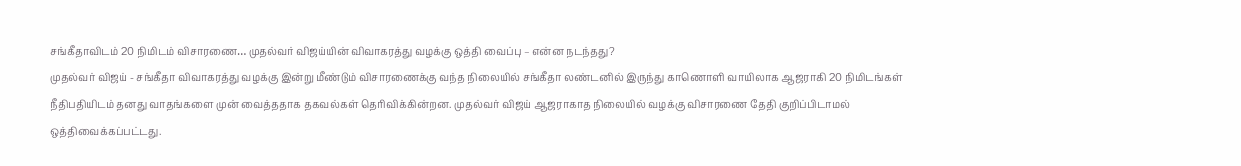சங்கீதாவிடம் 20 நிமிடம் விசாரணை… முதல்வர் விஜய்யின் விவாகரத்து வழக்கு ஒத்தி வைப்பு – என்ன நடந்தது?
முதல்வர் விஜய் - சங்கீதா விவாகரத்து வழக்கு இன்று மீண்டும் விசாரணைக்கு வந்த நிலையில் சங்கீதா லண்டனில் இருந்து காணொளி வாயிலாக ஆஜராகி 20 நிமிடங்கள் நீதிபதியிடம் தனது வாதங்களை முன் வைத்ததாக தகவல்கள் தெரிவிக்கின்றன. முதல்வர் விஜய் ஆஜராகாத நிலையில் வழக்கு விசாரணை தேதி குறிப்பிடாமல் ஒத்திவைக்கப்பட்டது.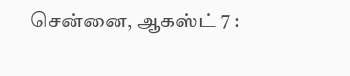சென்னை, ஆகஸ்ட் 7 :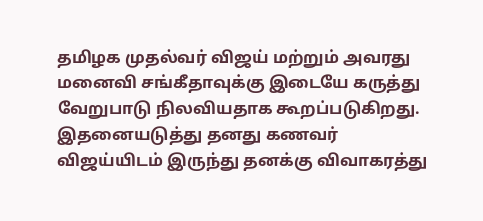தமிழக முதல்வர் விஜய் மற்றும் அவரது மனைவி சங்கீதாவுக்கு இடையே கருத்து வேறுபாடு நிலவியதாக கூறப்படுகிறது. இதனையடுத்து தனது கணவர் விஜய்யிடம் இருந்து தனக்கு விவாகரத்து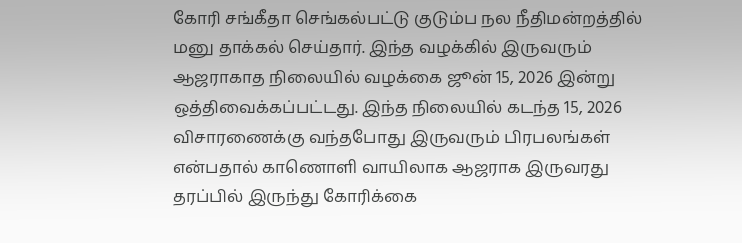கோரி சங்கீதா செங்கல்பட்டு குடும்ப நல நீதிமன்றத்தில் மனு தாக்கல் செய்தார். இந்த வழக்கில் இருவரும் ஆஜராகாத நிலையில் வழக்கை ஜூன் 15, 2026 இன்று ஒத்திவைக்கப்பட்டது. இந்த நிலையில் கடந்த 15, 2026 விசாரணைக்கு வந்தபோது இருவரும் பிரபலங்கள் என்பதால் காணொளி வாயிலாக ஆஜராக இருவரது தரப்பில் இருந்து கோரிக்கை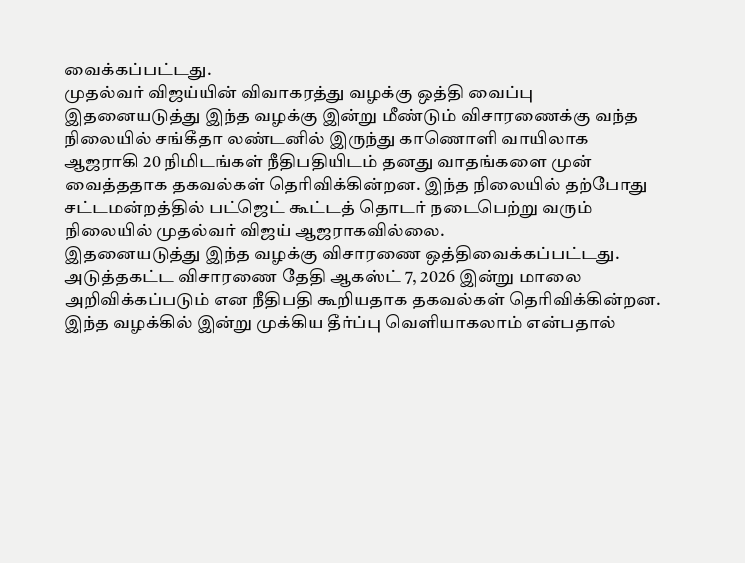வைக்கப்பட்டது.
முதல்வர் விஜய்யின் விவாகரத்து வழக்கு ஒத்தி வைப்பு
இதனையடுத்து இந்த வழக்கு இன்று மீண்டும் விசாரணைக்கு வந்த நிலையில் சங்கீதா லண்டனில் இருந்து காணொளி வாயிலாக ஆஜராகி 20 நிமிடங்கள் நீதிபதியிடம் தனது வாதங்களை முன் வைத்ததாக தகவல்கள் தெரிவிக்கின்றன. இந்த நிலையில் தற்போது சட்டமன்றத்தில் பட்ஜெட் கூட்டத் தொடர் நடைபெற்று வரும் நிலையில் முதல்வர் விஜய் ஆஜராகவில்லை.
இதனையடுத்து இந்த வழக்கு விசாரணை ஒத்திவைக்கப்பட்டது. அடுத்தகட்ட விசாரணை தேதி ஆகஸ்ட் 7, 2026 இன்று மாலை அறிவிக்கப்படும் என நீதிபதி கூறியதாக தகவல்கள் தெரிவிக்கின்றன. இந்த வழக்கில் இன்று முக்கிய தீர்ப்பு வெளியாகலாம் என்பதால்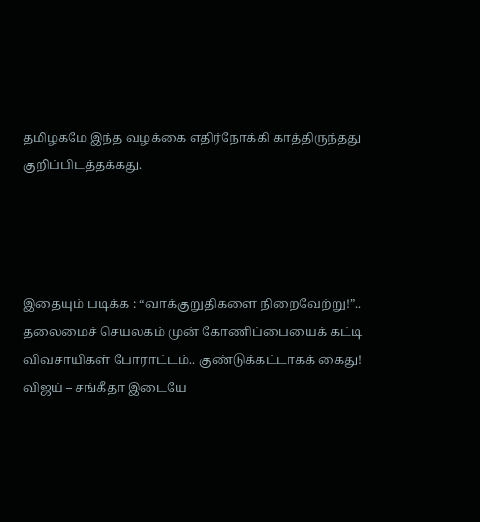தமிழகமே இந்த வழக்கை எதிர்நோக்கி காத்திருந்தது குறிப்பிடத்தக்கது.




இதையும் படிக்க : “வாக்குறுதிகளை நிறைவேற்று!”.. தலைமைச் செயலகம் முன் கோணிப்பையைக் கட்டி விவசாயிகள் போராட்டம்.. குண்டுக்கட்டாகக் கைது!
விஜய் – சங்கீதா இடையே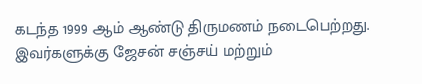கடந்த 1999 ஆம் ஆண்டு திருமணம் நடைபெற்றது. இவர்களுக்கு ஜேசன் சஞ்சய் மற்றும்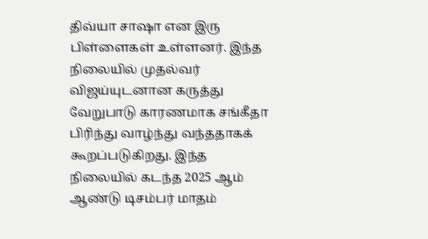திவ்யா சாஷா என இரு பிள்ளைகள் உள்ளனர். இந்த நிலையில் முதல்வர் விஜய்யுடனான கருத்து வேறுபாடு காரணமாக சங்கீதா பிரிந்து வாழ்ந்து வந்ததாகக் கூறப்படுகிறது. இந்த நிலையில் கடந்த 2025 ஆம் ஆண்டு டிசம்பர் மாதம்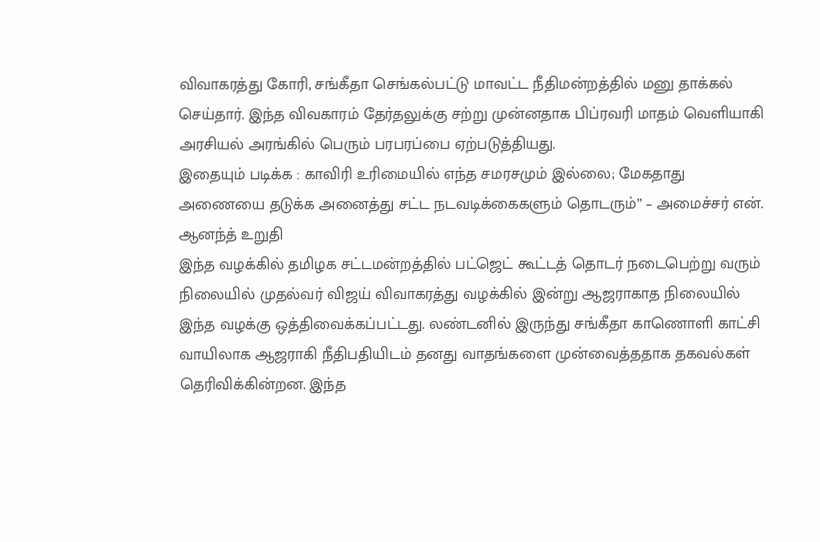விவாகரத்து கோரி, சங்கீதா செங்கல்பட்டு மாவட்ட நீதிமன்றத்தில் மனு தாக்கல் செய்தார். இந்த விவகாரம் தேர்தலுக்கு சற்று முன்னதாக பிப்ரவரி மாதம் வெளியாகி அரசியல் அரங்கில் பெரும் பரபரப்பை ஏற்படுத்தியது.
இதையும் படிக்க : காவிரி உரிமையில் எந்த சமரசமும் இல்லை; மேகதாது அணையை தடுக்க அனைத்து சட்ட நடவடிக்கைகளும் தொடரும்” – அமைச்சர் என். ஆனந்த் உறுதி
இந்த வழக்கில் தமிழக சட்டமன்றத்தில் பட்ஜெட் கூட்டத் தொடர் நடைபெற்று வரும் நிலையில் முதல்வர் விஜய் விவாகரத்து வழக்கில் இன்று ஆஜராகாத நிலையில் இந்த வழக்கு ஒத்திவைக்கப்பட்டது. லண்டனில் இருந்து சங்கீதா காணொளி காட்சி வாயிலாக ஆஜராகி நீதிபதியிடம் தனது வாதங்களை முன்வைத்ததாக தகவல்கள் தெரிவிக்கின்றன. இந்த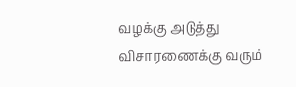வழக்கு அடுத்து விசாரணைக்கு வரும்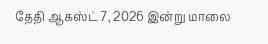தேதி ஆகஸ்ட் 7, 2026 இன்று மாலை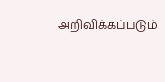அறிவிக்கப்படும்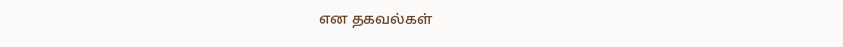என தகவல்கள்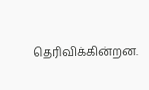தெரிவிக்கின்றன.